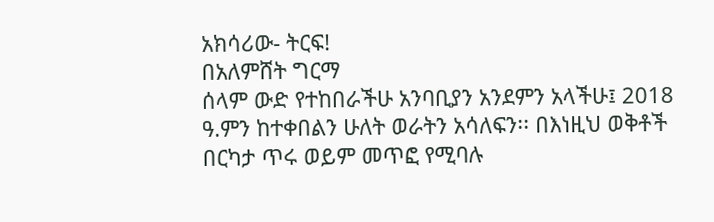አክሳሪው- ትርፍ!
በአለምሸት ግርማ
ሰላም ውድ የተከበራችሁ አንባቢያን አንደምን አላችሁ፤ 2018 ዓ.ምን ከተቀበልን ሁለት ወራትን አሳለፍን፡፡ በእነዚህ ወቅቶች በርካታ ጥሩ ወይም መጥፎ የሚባሉ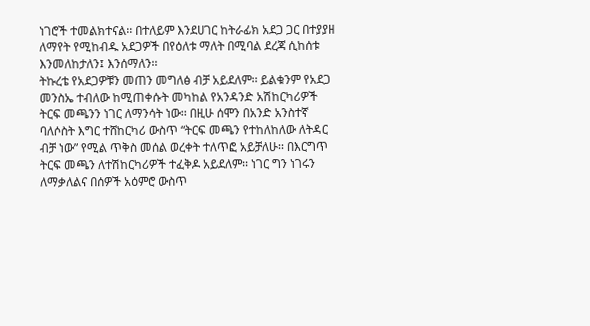ነገሮች ተመልክተናል፡፡ በተለይም እንደሀገር ከትራፊክ አደጋ ጋር በተያያዘ ለማየት የሚከብዱ አደጋዎች በየዕለቱ ማለት በሚባል ደረጃ ሲከሰቱ እንመለከታለን፤ እንሰማለን፡፡
ትኩረቴ የአደጋዎቹን መጠን መግለፅ ብቻ አይደለም፡፡ ይልቁንም የአደጋ መንስኤ ተብለው ከሚጠቀሱት መካከል የአንዳንድ አሽከርካሪዎች ትርፍ መጫንን ነገር ለማንሳት ነው፡፡ በዚሁ ሰሞን በአንድ አንስተኛ ባለሶስት እግር ተሸከርካሪ ውስጥ “ትርፍ መጫን የተከለከለው ለትዳር ብቻ ነው” የሚል ጥቅስ መሰል ወረቀት ተለጥፎ አይቻለሁ፡፡ በእርግጥ ትርፍ መጫን ለተሽከርካሪዎች ተፈቅዶ አይደለም፡፡ ነገር ግን ነገሩን ለማቃለልና በሰዎች አዕምሮ ውስጥ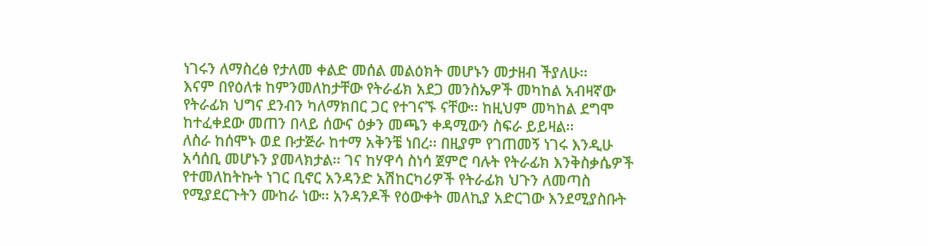ነገሩን ለማስረፅ የታለመ ቀልድ መሰል መልዕክት መሆኑን መታዘብ ችያለሁ፡፡
እናም በየዕለቱ ከምንመለከታቸው የትራፊክ አደጋ መንስኤዎች መካከል አብዛኛው የትራፊክ ህግና ደንብን ካለማክበር ጋር የተገናኙ ናቸው፡፡ ከዚህም መካከል ደግሞ ከተፈቀደው መጠን በላይ ሰውና ዕቃን መጫን ቀዳሚውን ስፍራ ይይዛል፡፡
ለስራ ከሰሞኑ ወደ ቡታጅራ ከተማ አቅንቼ ነበረ፡፡ በዚያም የገጠመኝ ነገሩ እንዲሁ አሳሰቢ መሆኑን ያመላክታል፡፡ ገና ከሃዋሳ ስነሳ ጀምሮ ባሉት የትራፊክ እንቅስቃሴዎች የተመለከትኩት ነገር ቢኖር አንዳንድ አሽከርካሪዎች የትራፊክ ህጉን ለመጣስ የሚያደርጉትን ሙከራ ነው፡፡ አንዳንዶች የዕውቀት መለኪያ አድርገው እንደሚያስቡት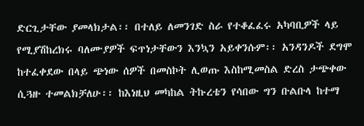ድርጊታቸው ያመላክታል፡፡ በተለይ ለመንገድ ስራ የተቆፈፈሩ አካባቢዎች ላይ የሚያሽከረክሩ ባለሙያዎች ፍጥነታቸውን እንኳን አይቀንሱም፡፡ አንዳንዶች ደግሞ ከተፈቀደው በላይ ጭነው ሰዎች በመስኮት ሊወጡ እስከሚመስል ድረስ ታጭቀው ሲጓዙ ተመልክቻለሁ፡፡ ከእነዚህ መካከል ትኩረቴን የሳበው ግን ቡልቡላ ከተማ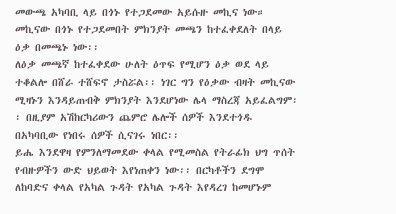መውጫ አካባቢ ላይ በጎኑ የተጋደመው አይሱዙ መኪና ነው። መኪናው በጎኑ የተጋደመበት ምክንያት መጫን ከተፈቀደለት በላይ ዕቃ በመጫኑ ነው፡፡
ለዕቃ መጫኛ ከተፈቀደው ሁለት ዕጥፍ የሚሆን ዕቃ ወደ ላይ ተቆልሎ በሸራ ተሸፍኖ ታስሯል፡፡ ነገር ግን የዕቃው ብዛት መኪናው ሚዛኑን እንዳይጠብቅ ምክንያት እንደሆነው ሌላ ማስረጃ አይፈልግም፡፡ በዚያም አሽከርካሪውን ጨምሮ ሌሎች ሰዎች እንደተጎዱ በአካባቢው የነበሩ ሰዎች ሲናገሩ ነበር፡፡
ይሔ እንደዋዛ የምንለማመደው ቀላል የሚመስል የትራፊክ ህግ ጥሰት የብዙዎችን ውድ ህይወት እየነጠቀን ነው፡፡ በርካቶችን ደግሞ ለከባድና ቀላል የአካል ጉዳት የአካል ጉዳት እየዳረገ ከመሆኑም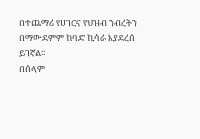በተጨማሪ የሀገርና የህዝብ ንብረትን በማውደምም ከባድ ኪሳራ እያደረሰ ይገኛል፡፡
በሰላም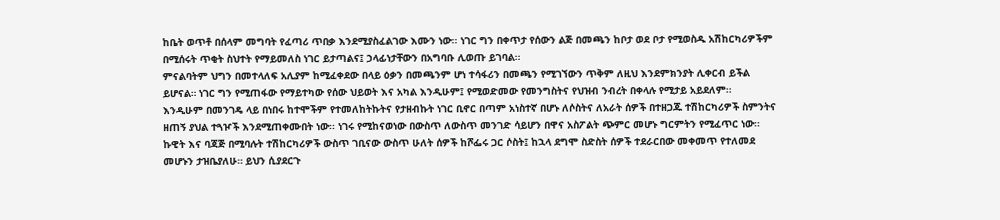ከቤት ወጥቶ በሰላም መግባት የፈጣሪ ጥበቃ እንደሚያስፈልገው እሙን ነው፡፡ ነገር ግን በቀጥታ የሰውን ልጅ በመጫን ከቦታ ወደ ቦታ የሚወስዱ አሽከርካሪዎችም በሚሰሩት ጥቂት ስህተት የማይመለስ ነገር ይታጣልና፤ ኃላፊነታቸውን በአግባቡ ሊወጡ ይገባል፡፡
ምናልባትም ህግን በመተላለፍ አሊያም ከሚፈቀደው በላይ ዕቃን በመጫንም ሆነ ተሳፋሪን በመጫን የሚገኘውን ጥቅም ለዚህ እንደምክንያት ሊቀርብ ይችል ይሆናል። ነገር ግን የሚጠፋው የማይተካው የሰው ህይወት እና አካል እንዲሁም፤ የሚወድመው የመንግስትና የህዝብ ንብረት በቀላሉ የሚታይ አይደለም፡፡
እንዲሁም በመንገዴ ላይ በነበሩ ከተሞችም የተመለከትኩትና የታዘብኩት ነገር ቢኖር በጣም አነስተኛ በሆኑ ለሶስትና ለአራት ሰዎች በተዘጋጁ ተሽከርካሪዎች ስምንትና ዘጠኝ ያህል ተጓዦች እንደሚጠቀሙበት ነው፡፡ ነገሩ የሚከናወነው በውስጥ ለውስጥ መንገድ ሳይሆን በዋና አስፖልት ጭምር መሆኑ ግርምትን የሚፈጥር ነው፡፡ ኩዊት እና ባጃጅ በሚባሉት ተሽከርካሪዎች ውስጥ ገቢናው ውስጥ ሁለት ሰዎች ከሾፌሩ ጋር ሶስት፤ ከኋላ ደግሞ ስድስት ሰዎች ተደራርበው መቀመጥ የተለመደ መሆኑን ታዝቤያለሁ። ይህን ሲያደርጉ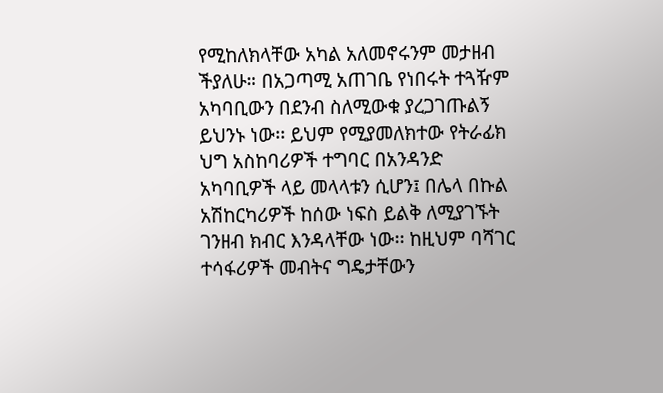የሚከለክላቸው አካል አለመኖሩንም መታዘብ ችያለሁ። በአጋጣሚ አጠገቤ የነበሩት ተጓዥም አካባቢውን በደንብ ስለሚውቁ ያረጋገጡልኝ ይህንኑ ነው፡፡ ይህም የሚያመለክተው የትራፊክ ህግ አስከባሪዎች ተግባር በአንዳንድ አካባቢዎች ላይ መላላቱን ሲሆን፤ በሌላ በኩል አሽከርካሪዎች ከሰው ነፍስ ይልቅ ለሚያገኙት ገንዘብ ክብር እንዳላቸው ነው፡፡ ከዚህም ባሻገር ተሳፋሪዎች መብትና ግዴታቸውን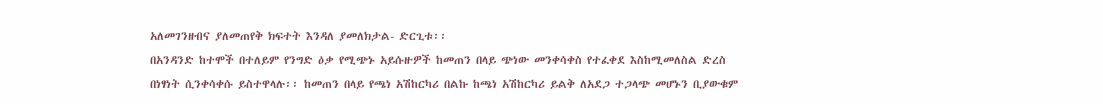አለመገንዘብና ያለመጠየቅ ክፍተት እንዳለ ያመለክታል- ድርጊቱ፡፡
በአንዳንድ ከተሞች በተለይም የንግድ ዕቃ የሚጭኑ አይሱዙዎች ከመጠን በላይ ጭነው መንቀሳቀስ የተፈቀደ እስከሚመለስል ድረስ በነፃነት ሲንቀሳቀሱ ይስተዋላሉ፡፡ ከመጠን በላይ የጫነ አሽከርካሪ በልኩ ከጫነ አሽከርካሪ ይልቅ ለአደጋ ተጋላጭ መሆኑን ቢያውቁም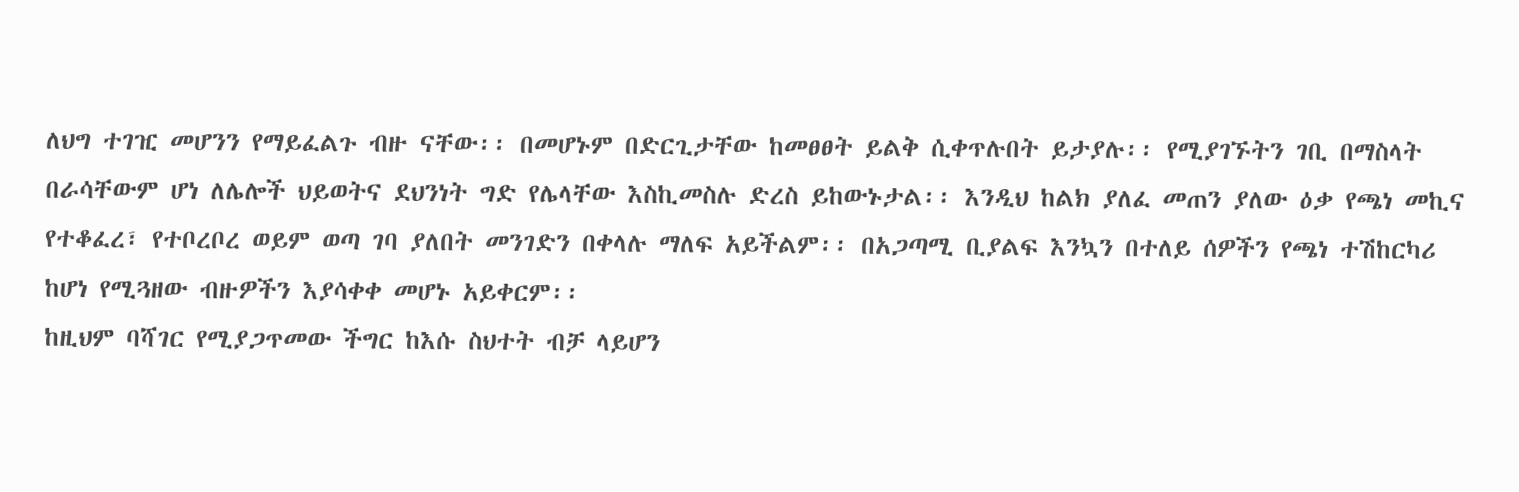ለህግ ተገዢ መሆንን የማይፈልጉ ብዙ ናቸው፡፡ በመሆኑም በድርጊታቸው ከመፀፀት ይልቅ ሲቀጥሉበት ይታያሉ፡፡ የሚያገኙትን ገቢ በማስላት በራሳቸውም ሆነ ለሌሎች ህይወትና ደህንነት ግድ የሌላቸው እስኪመስሉ ድረስ ይከውኑታል፡፡ እንዲህ ከልክ ያለፈ መጠን ያለው ዕቃ የጫነ መኪና የተቆፈረ፣ የተቦረቦረ ወይም ወጣ ገባ ያለበት መንገድን በቀላሉ ማለፍ አይችልም፡፡ በአጋጣሚ ቢያልፍ እንኳን በተለይ ሰዎችን የጫነ ተሽከርካሪ ከሆነ የሚጓዘው ብዙዎችን እያሳቀቀ መሆኑ አይቀርም፡፡
ከዚህም ባሻገር የሚያጋጥመው ችግር ከእሱ ስህተት ብቻ ላይሆን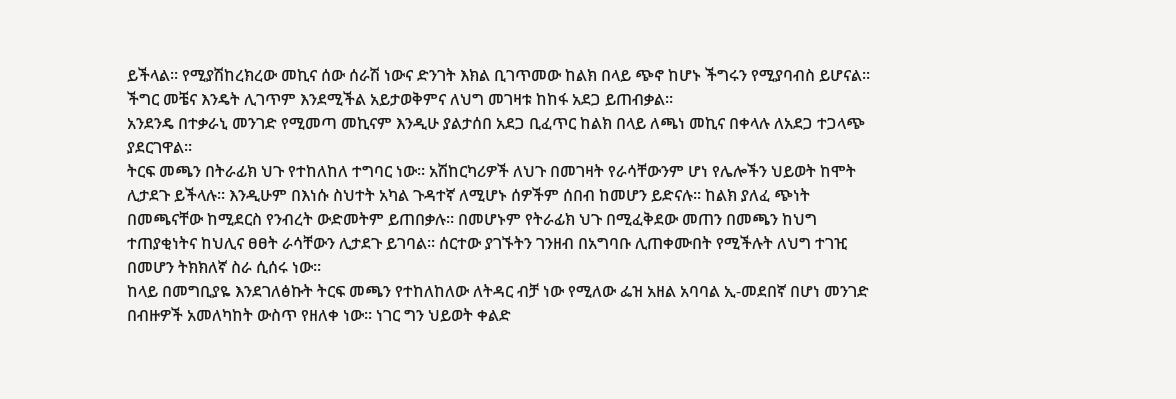ይችላል፡፡ የሚያሽከረክረው መኪና ሰው ሰራሽ ነውና ድንገት እክል ቢገጥመው ከልክ በላይ ጭኖ ከሆኑ ችግሩን የሚያባብስ ይሆናል፡፡ ችግር መቼና እንዴት ሊገጥም እንደሚችል አይታወቅምና ለህግ መገዛቱ ከከፋ አደጋ ይጠብቃል፡፡
አንደንዴ በተቃራኒ መንገድ የሚመጣ መኪናም እንዲሁ ያልታሰበ አደጋ ቢፈጥር ከልክ በላይ ለጫነ መኪና በቀላሉ ለአደጋ ተጋላጭ ያደርገዋል፡፡
ትርፍ መጫን በትራፊክ ህጉ የተከለከለ ተግባር ነው፡፡ አሽከርካሪዎች ለህጉ በመገዛት የራሳቸውንም ሆነ የሌሎችን ህይወት ከሞት ሊታደጉ ይችላሉ፡፡ እንዲሁም በእነሱ ስህተት አካል ጉዳተኛ ለሚሆኑ ሰዎችም ሰበብ ከመሆን ይድናሉ፡፡ ከልክ ያለፈ ጭነት በመጫናቸው ከሚደርስ የንብረት ውድመትም ይጠበቃሉ። በመሆኑም የትራፊክ ህጉ በሚፈቅደው መጠን በመጫን ከህግ ተጠያቂነትና ከህሊና ፀፀት ራሳቸውን ሊታደጉ ይገባል፡፡ ሰርተው ያገኙትን ገንዘብ በአግባቡ ሊጠቀሙበት የሚችሉት ለህግ ተገዢ በመሆን ትክክለኛ ስራ ሲሰሩ ነው፡፡
ከላይ በመግቢያዬ እንደገለፅኩት ትርፍ መጫን የተከለከለው ለትዳር ብቻ ነው የሚለው ፌዝ አዘል አባባል ኢ-መደበኛ በሆነ መንገድ በብዙዎች አመለካከት ውስጥ የዘለቀ ነው፡፡ ነገር ግን ህይወት ቀልድ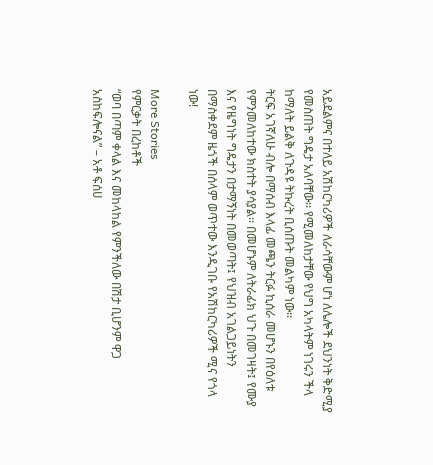አይደልምና በተለይ አሽከርካሪዎች ለራሳቸውም ሆነ ለሌሎች ደህንነት ቅድሚያ የመስጠት ግዴታ አለባቸው፡፡ የሚመለከታቸው የህግ አካላትም ነገሩን ችላ ከማለት ይልቅ ለጉዳዩ ትኩረት ቢሰጡት መልካም ነው፡፡
ትርፍ አገኛለሁ ብሎ በማሰብ እላፊ መጫን ትርፉ ኪሰራ መሆኑን በየዕለቱ የምንመለከተው ክስተት ያሳያል፡፡ በመሆኑም ለትራፊክ ህጉ በመገዛት፤ የሙያ እና የዜግነት ግዴታን በታማኝነት በመወጣት፤ የህዝብ አገልጋይነትን በማስቀደም ዜጎች በሰላም ወጥተው እንዲገቡ የአሽከርካሪዎች ሚና የጎላ ነው!

More Stories
የምርቃት በረከቶች
“ወባ በጣም ቀላል እና መከላከል የምንችለው በሽታ ቢሆንም ዋጋ አስከፍሎናል” – አቶ ፍሰሀ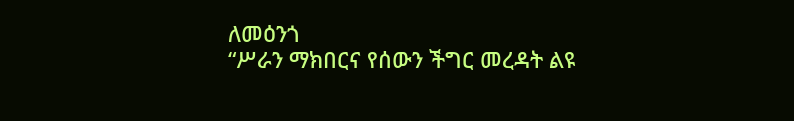ለመዕንጎ
“ሥራን ማክበርና የሰውን ችግር መረዳት ልዩ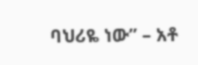ባህሪዬ ነው” – አቶ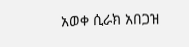አወቀ ሲራክ አበጋዝ